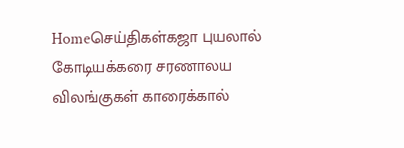Homeசெய்திகள்கஜா புயலால் கோடியக்கரை சரணாலய விலங்குகள் காரைக்கால்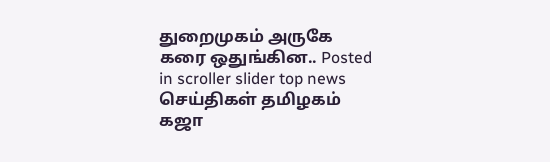துறைமுகம் அருகே கரை ஒதுங்கின.. Posted in scroller slider top news செய்திகள் தமிழகம் கஜா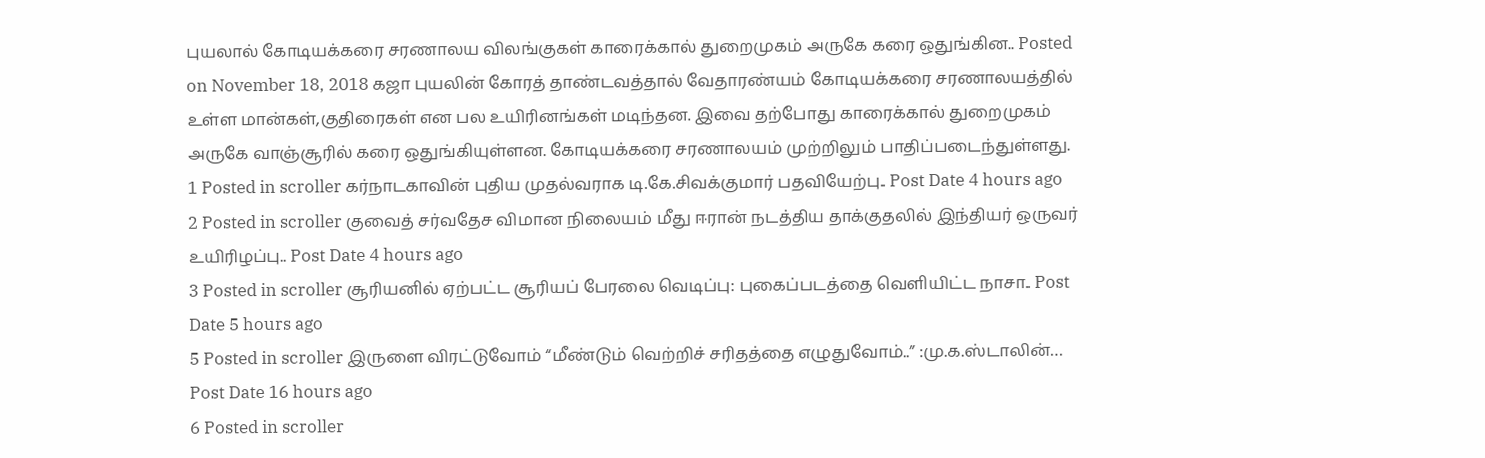புயலால் கோடியக்கரை சரணாலய விலங்குகள் காரைக்கால் துறைமுகம் அருகே கரை ஒதுங்கின.. Posted on November 18, 2018 கஜா புயலின் கோரத் தாண்டவத்தால் வேதாரண்யம் கோடியக்கரை சரணாலயத்தில் உள்ள மான்கள்,குதிரைகள் என பல உயிரினங்கள் மடிந்தன. இவை தற்போது காரைக்கால் துறைமுகம் அருகே வாஞ்சூரில் கரை ஒதுங்கியுள்ளன. கோடியக்கரை சரணாலயம் முற்றிலும் பாதிப்படைந்துள்ளது.
1 Posted in scroller கர்நாடகாவின் புதிய முதல்வராக டி.கே.சிவக்குமார் பதவியேற்பு.. Post Date 4 hours ago
2 Posted in scroller குவைத் சர்வதேச விமான நிலையம் மீது ஈரான் நடத்திய தாக்குதலில் இந்தியர் ஒருவர் உயிரிழப்பு.. Post Date 4 hours ago
3 Posted in scroller சூரியனில் ஏற்பட்ட சூரியப் பேரலை வெடிப்பு: புகைப்படத்தை வெளியிட்ட நாசா.. Post Date 5 hours ago
5 Posted in scroller இருளை விரட்டுவோம் “மீண்டும் வெற்றிச் சரிதத்தை எழுதுவோம்..” :மு.க.ஸ்டாலின்… Post Date 16 hours ago
6 Posted in scroller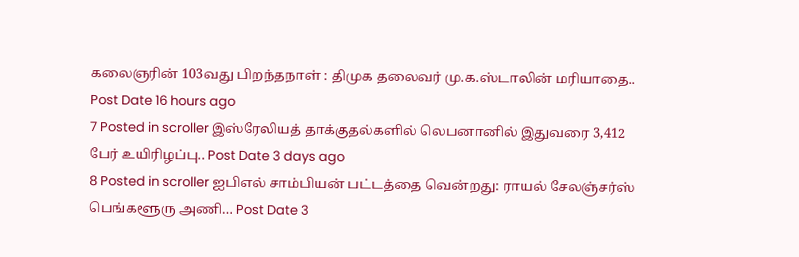கலைஞரின் 103வது பிறந்தநாள் : திமுக தலைவர் மு.க.ஸ்டாலின் மரியாதை.. Post Date 16 hours ago
7 Posted in scroller இஸ்ரேலியத் தாக்குதல்களில் லெபனானில் இதுவரை 3,412 பேர் உயிரிழப்பு.. Post Date 3 days ago
8 Posted in scroller ஐபிஎல் சாம்பியன் பட்டத்தை வென்றது: ராயல் சேலஞ்சர்ஸ் பெங்களூரு அணி… Post Date 3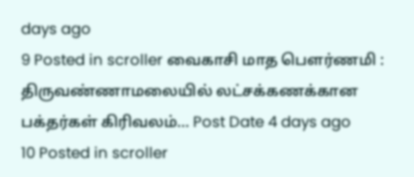days ago
9 Posted in scroller வைகாசி மாத பௌர்ணமி : திருவண்ணாமலையில் லட்சக்கணக்கான பக்தர்கள் கிரிவலம்… Post Date 4 days ago
10 Posted in scroller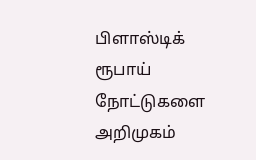பிளாஸ்டிக் ரூபாய் நோட்டுகளை அறிமுகம்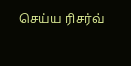செய்ய ரிசர்வ்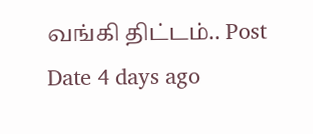வங்கி திட்டம்.. Post Date 4 days ago